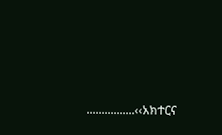................‹‹አክተርና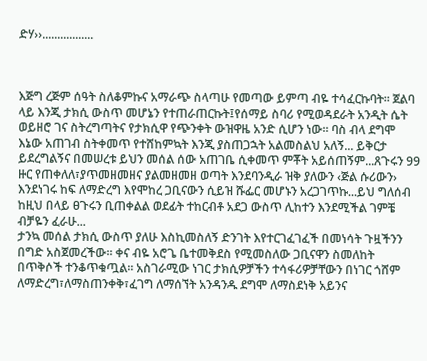ድሃ››.................



እጅግ ረጅም ሰዓት ስለቆምኩና አማራጭ ስላጣሁ የመጣው ይምጣ ብዬ ተሳፈርኩባት፡፡ ጀልባ ላይ እንጂ ታክሲ ውስጥ መሆኔን የተጠራጠርኩት፤የሰማይ ስባሪ የሚወዳደራት አንዲት ሴት ወይዘሮ ገና ስትረግጣትና የታክሲዋ የጭንቀት ውዝዋዜ አንድ ሲሆን ነው፡፡ ባስ ብላ ደግሞ እኔው አጠገብ ስትቀመጥ የተሸከምኳት እንጂ ያስጠጋኋት አልመስልህ አለኝ... ይቅርታ ይደረግልኝና በመሠረቱ ይህን መሰል ሰው አጠገቤ ሲቀመጥ ምቾት አይሰጠኝም...ጸጉሩን 99 ዙር የጠቀለለ፣ያጥመዘመዘና ያልመዘመዘ ወጣት እንደባንዲራ ዝቅ ያለውን ‹ጅል ሱሪውን› እንደነገሩ ከፍ ለማድረግ እየሞከረ ጋቢናውን ሲይዝ ሹፌር መሆኑን አረጋገጥኩ...ይህ ግለሰብ ከዚህ በላይ ፀጉሩን ቢጠቀልል ወደፊት ተከርብቶ አደጋ ውስጥ ሊከተን እንደሚችል ገምቼ ብቻዬን ፈራሁ...
ታንኳ መሰል ታክሲ ውስጥ ያለሁ እስኪመስለኝ ድንገት እየተርገፈገፈች በመነሳት ጉዟችንን በግድ አስጀመረችው፡፡ ቀና ብዬ አሮጌ ቤተመቅደስ የሚመስለው ጋቢናዋን ስመለከት በጥቅሶች ተንቆጥቁጧል፡፡ አስገራሚው ነገር ታክሲዎቻችን ተሳፋሪዎቻቸውን በነገር ጎሸም ለማድረግ፣ለማስጠንቀቅ፣ፈገግ ለማሰኘት አንዳንዱ ደግሞ ለማስደነቅ አይንና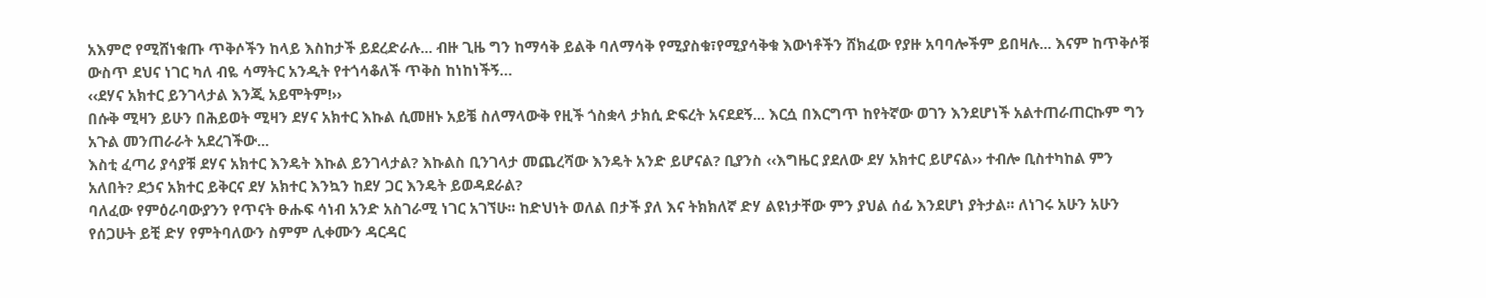አእምሮ የሚሸነቁጡ ጥቅሶችን ከላይ እስከታች ይደረድራሉ... ብዙ ጊዜ ግን ከማሳቅ ይልቅ ባለማሳቅ የሚያስቁ፣የሚያሳቅቁ እውነቶችን ሸክፈው የያዙ አባባሎችም ይበዛሉ... እናም ከጥቅሶቹ ውስጥ ደህና ነገር ካለ ብዬ ሳማትር አንዲት የተጎሳቆለች ጥቅስ ከነከነችኝ…
‹‹ደሃና አክተር ይንገላታል እንጂ አይሞትም!››
በሱቅ ሚዛን ይሁን በሕይወት ሚዛን ደሃና አክተር እኩል ሲመዘኑ አይቼ ስለማላውቅ የዚች ጎስቋላ ታክሲ ድፍረት አናደደኝ... እርሷ በእርግጥ ከየትኛው ወገን እንደሆነች አልተጠራጠርኩም ግን አጉል መንጠራራት አደረገችው...
እስቲ ፈጣሪ ያሳያቹ ደሃና አክተር እንዴት እኩል ይንገላታል? እኩልስ ቢንገላታ መጨረሻው እንዴት አንድ ይሆናል? ቢያንስ ‹‹እግዜር ያደለው ደሃ አክተር ይሆናል›› ተብሎ ቢስተካከል ምን አለበት? ደኃና አክተር ይቅርና ደሃ አክተር እንኳን ከደሃ ጋር እንዴት ይወዳደራል?
ባለፈው የምዕራባውያንን የጥናት ፁሑፍ ሳነብ አንድ አስገራሚ ነገር አገኘሁ፡፡ ከድህነት ወለል በታች ያለ እና ትክክለኛ ድሃ ልዩነታቸው ምን ያህል ሰፊ እንደሆነ ያትታል፡፡ ለነገሩ አሁን አሁን የሰጋሁት ይቺ ድሃ የምትባለውን ስምም ሊቀሙን ዳርዳር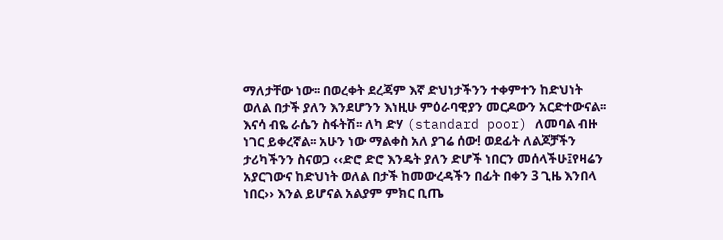ማለታቸው ነው፡፡ በወረቀት ደረጃም እኛ ድህነታችንን ተቀምተን ከድህነት ወለል በታች ያለን እንደሆንን እነዚሁ ምዕራባዊያን መርዶውን አርድተውናል፡፡
እናሳ ብዬ ራሴን ስፋትሽ፡፡ ለካ ድሃ (standard poor) ለመባል ብዙ ነገር ይቀረኛል፡፡ አሁን ነው ማልቀስ አለ ያገሬ ሰው! ወደፊት ለልጆቻችን ታሪካችንን ስናወጋ ‹‹ድሮ ድሮ እንዴት ያለን ድሆች ነበርን መሰላችሁ፤የዛሬን አያርገውና ከድህነት ወለል በታች ከመውረዳችን በፊት በቀን 3 ጊዜ እንበላ ነበር›› እንል ይሆናል አልያም ምክር ቢጤ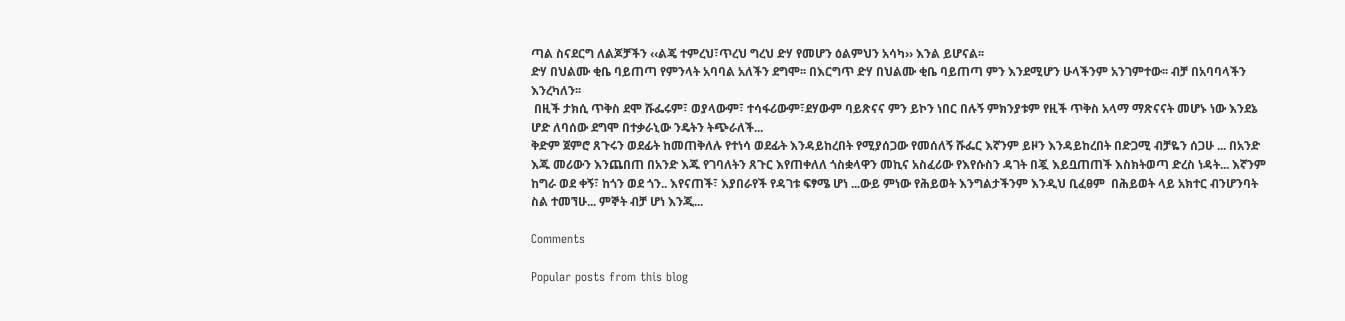ጣል ስናደርግ ለልጆቻችን ‹‹ልጄ ተምረህ፣ጥረህ ግረህ ድሃ የመሆን ዕልምህን አሳካ›› እንል ይሆናል፡፡
ድሃ በህልሙ ቂቤ ባይጠጣ የምንላት አባባል አለችን ደግሞ፡፡ በእርግጥ ድሃ በህልሙ ቂቤ ባይጠጣ ምን እንደሚሆን ሁላችንም አንገምተው፡፡ ብቻ በአባባላችን እንረካለን፡፡
 በዚች ታክሲ ጥቅስ ደሞ ሹፌሩም፣ ወያላውም፣ ተሳፋሪውም፣ደሃውም ባይጽናና ምን ይኮን ነበር በሉኝ ምክንያቱም የዚች ጥቅስ አላማ ማጽናናት መሆኑ ነው እንደኔ ሆድ ለባሰው ደግሞ በተቃራኒው ንዴትን ትጭራለች...
ቅድም ጀምሮ ጸጉሩን ወደፊት ከመጠቅለሉ የተነሳ ወደፊት እንዳይከረበት የሚያሰጋው የመሰለኝ ሹፌር እኛንም ይዞን እንዳይከረበት በድጋሚ ብቻዬን ሰጋሁ ... በአንድ እጁ መሪውን እንጨበጠ በአንድ እጁ የገባለትን ጸጉር እየጠቀለለ ጎስቋላዋን መኪና አስፈሪው የእየሱስን ዳገት በጇ እይቧጠጠች እስክትወጣ ድረስ ነዳት... እኛንም ከግራ ወደ ቀኝ፣ ከጎን ወደ ጎን.. እየናጠች፣ እያበራየች የዳገቱ ፍፃሜ ሆነ ...ውይ ምነው የሕይወት እንግልታችንም እንዲህ ቢፈፀም  በሕይወት ላይ አክተር ብንሆንባት ስል ተመኘሁ... ምኞት ብቻ ሆነ እንጂ...

Comments

Popular posts from this blog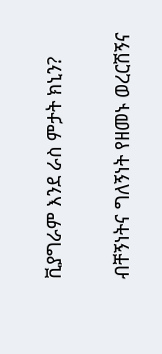ቪያግራም እንደ ራስ ምታት ክኒን?

ብቸኝነትና ግለኝነት የዘመኑ ወረርሽኝና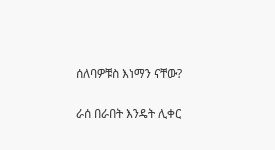ሰለባዎቹስ እነማን ናቸው?

ራሰ በራበት እንዴት ሊቀር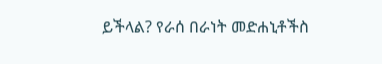ይችላል? የራሰ በራነት መድሐኒቶችስ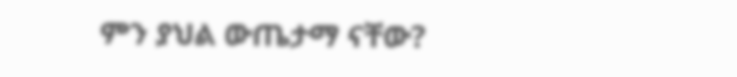ምን ያህል ውጤታማ ናቸው?